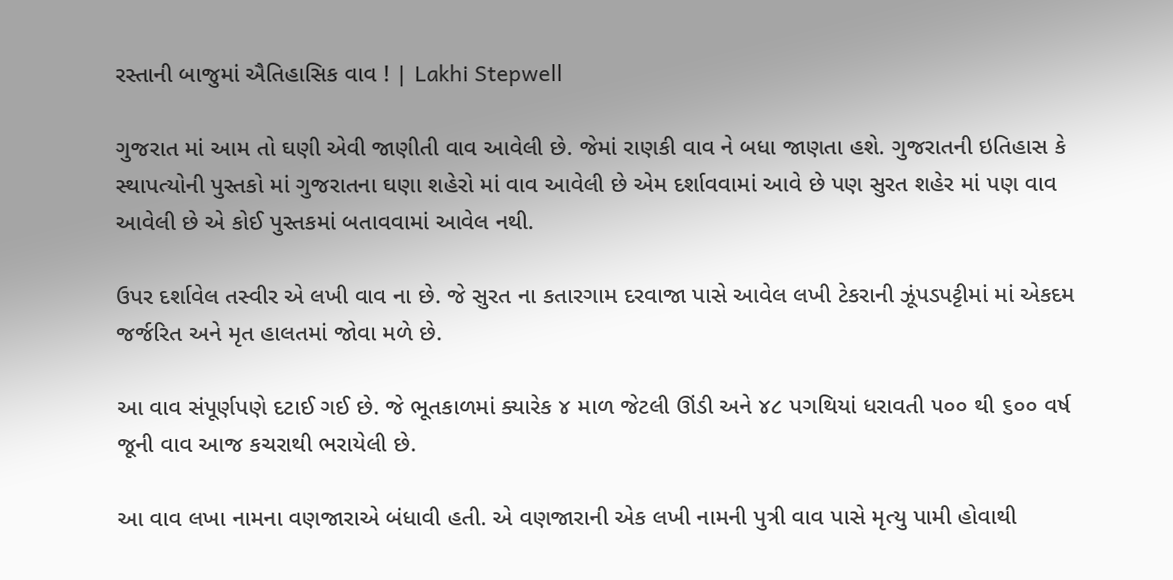રસ્તાની બાજુમાં ઐતિહાસિક વાવ ! | Lakhi Stepwell

ગુજરાત માં આમ તો ઘણી એવી જાણીતી વાવ આવેલી છે. જેમાં રાણકી વાવ ને બધા જાણતા હશે. ગુજરાતની ઇતિહાસ કે સ્થાપત્યોની પુસ્તકો માં ગુજરાતના ઘણા શહેરો માં વાવ આવેલી છે એમ દર્શાવવામાં આવે છે પણ સુરત શહેર માં પણ વાવ આવેલી છે એ કોઈ પુસ્તકમાં બતાવવામાં આવેલ નથી.

ઉપર દર્શાવેલ તસ્વીર એ લખી વાવ ના છે. જે સુરત ના કતારગામ દરવાજા પાસે આવેલ લખી ટેકરાની ઝૂંપડપટ્ટીમાં માં એકદમ જર્જરિત અને મૃત હાલતમાં જોવા મળે છે.

આ વાવ સંપૂર્ણપણે દટાઈ ગઈ છે. જે ભૂતકાળમાં ક્યારેક ૪ માળ જેટલી ઊંડી અને ૪૮ પગથિયાં ધરાવતી ૫૦૦ થી ૬૦૦ વર્ષ જૂની વાવ આજ કચરાથી ભરાયેલી છે.

આ વાવ લખા નામના વણજારાએ બંધાવી હતી. એ વણજારાની એક લખી નામની પુત્રી વાવ પાસે મૃત્યુ પામી હોવાથી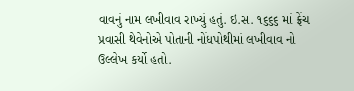વાવનું નામ લખીવાવ રાખ્યું હતું. ઇ.સ. ૧૬૬૬ માં ફ્રેંચ પ્રવાસી થેવેનોએ પોતાની નોંધપોથીમાં લખીવાવ નો ઉલ્લેખ કર્યો હતો.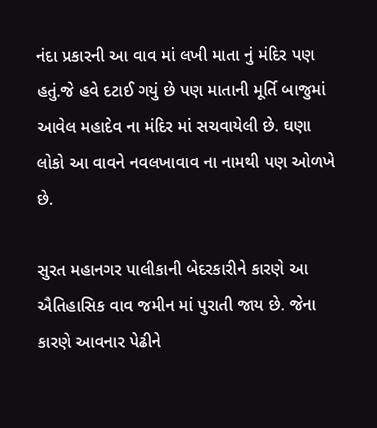નંદા પ્રકારની આ વાવ માં લખી માતા નું મંદિર પણ હતું.જે હવે દટાઈ ગયું છે પણ માતાની મૂર્તિ બાજુમાં આવેલ મહાદેવ ના મંદિર માં સચવાયેલી છે. ઘણા લોકો આ વાવને નવલખાવાવ ના નામથી પણ ઓળખે છે.

સુરત મહાનગર પાલીકાની બેદરકારીને કારણે આ ઐતિહાસિક વાવ જમીન માં પુરાતી જાય છે. જેના કારણે આવનાર પેઢીને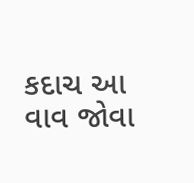કદાચ આ વાવ જોવા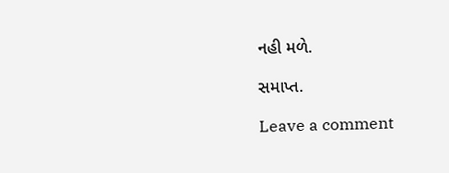નહી મળે.

સમાપ્ત.

Leave a comment